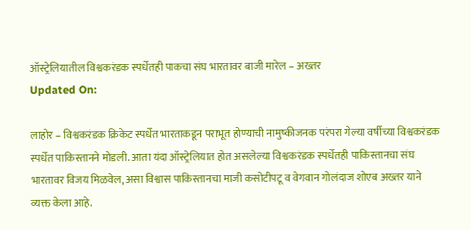ऑस्ट्रेलियातील विश्वकरंडक स्पर्धेतही पाकचा संघ भारतावर बाजी मारेल – अख्तर
Updated On:

लाहोर – विश्वकरंडक क्रिकेट स्पर्धेत भारताकडून पराभूत होण्याची नामुष्कीजनक परंपरा गेल्या वर्षीच्या विश्वकरंडक स्पर्धेत पाकिस्तानने मोडली. आता यंदा ऑस्ट्रेलियात होत असलेल्या विश्वकरंडक स्पर्धेतही पाकिस्तानचा संघ भारतावर विजय मिळवेल, असा विश्वास पाकिस्तानचा माजी कसोटीपटू व वेगवान गोलंदाज शोएब अख्तर याने व्यक्त केला आहे.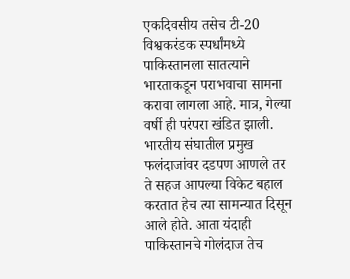एकदिवसीय तसेच टी-20 विश्वकरंडक स्पर्धांमध्ये पाकिस्तानला सातत्याने भारताकडून पराभवाचा सामना करावा लागला आहे. मात्र, गेल्या वर्षी ही परंपरा खंडित झाली. भारतीय संघातील प्रमुख फलंदाजांवर दडपण आणले तर ते सहज आपल्या विकेट बहाल करतात हेच त्या सामन्यात दिसून आले होते. आता यंदाही पाकिस्तानचे गोलंदाज तेच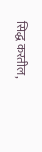सिद्ध करतील,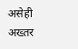असेही अख्तर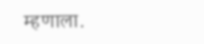म्हणाला.